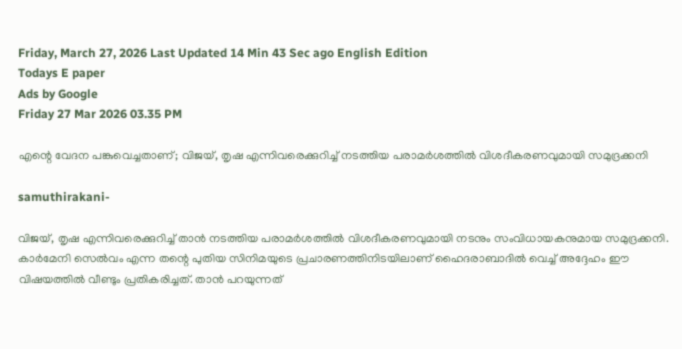Friday, March 27, 2026 Last Updated 14 Min 43 Sec ago English Edition
Todays E paper
Ads by Google
Friday 27 Mar 2026 03.35 PM

എന്റെ വേദന പങ്കുവെച്ചതാണ്; വിജയ്, തൃഷ എന്നിവരെക്കുറിച്ച് നടത്തിയ പരാമര്‍ശത്തില്‍ വിശദീകരണവുമായി സമുദ്രക്കനി

samuthirakani-

വിജയ്, തൃഷ എന്നിവരെക്കുറിച്ച് താന്‍ നടത്തിയ പരാമര്‍ശത്തില്‍ വിശദീകരണവുമായി നടനും സംവിധായകനുമായ സമുദ്രക്കനി. കാര്‍മേനി സെല്‍വം എന്ന തന്റെ പുതിയ സിനിമയുടെ പ്രചാരണത്തിനിടയിലാണ് ഹൈദരാബാദില്‍ വെച്ച് അദ്ദേഹം ഈ വിഷയത്തില്‍ വീണ്ടും പ്രതികരിച്ചത്. താന്‍ പറയുന്നത്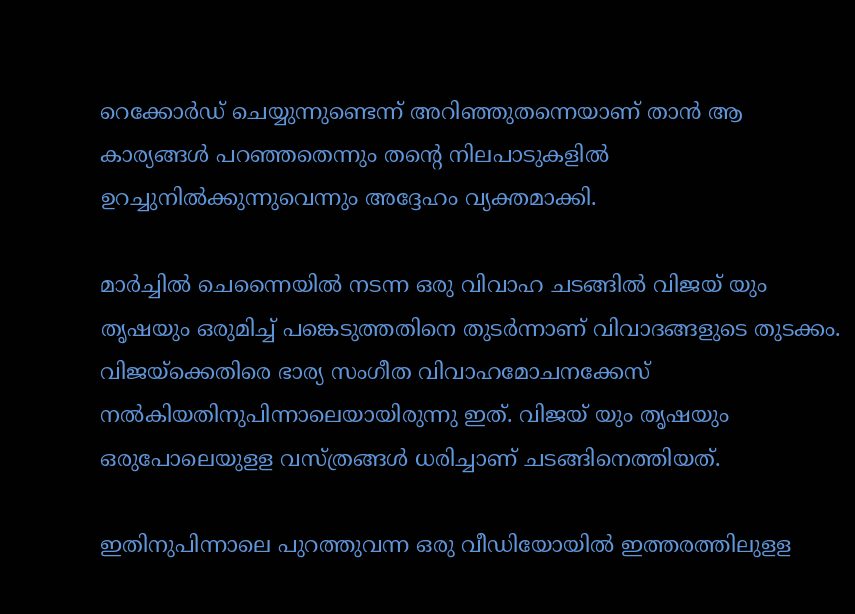റെക്കോര്‍ഡ് ചെയ്യുന്നുണ്ടെന്ന് അറിഞ്ഞുതന്നെയാണ് താന്‍ ആ കാര്യങ്ങള്‍ പറഞ്ഞതെന്നും തന്റെ നിലപാടുകളില്‍ ഉറച്ചുനില്‍ക്കുന്നുവെന്നും അദ്ദേഹം വ്യക്തമാക്കി.

മാര്‍ച്ചില്‍ ചെന്നൈയില്‍ നടന്ന ഒരു വിവാഹ ചടങ്ങില്‍ വിജയ് യും തൃഷയും ഒരുമിച്ച് പങ്കെടുത്തതിനെ തുടര്‍ന്നാണ് വിവാദങ്ങളുടെ തുടക്കം. വിജയ്‌ക്കെതിരെ ഭാര്യ സംഗീത വിവാഹമോചനക്കേസ് നല്‍കിയതിനുപിന്നാലെയായിരുന്നു ഇത്. വിജയ് യും തൃഷയും ഒരുപോലെയുളള വസ്ത്രങ്ങള്‍ ധരിച്ചാണ് ചടങ്ങിനെത്തിയത്.

ഇതിനുപിന്നാലെ പുറത്തുവന്ന ഒരു വീഡിയോയില്‍ ഇത്തരത്തിലുളള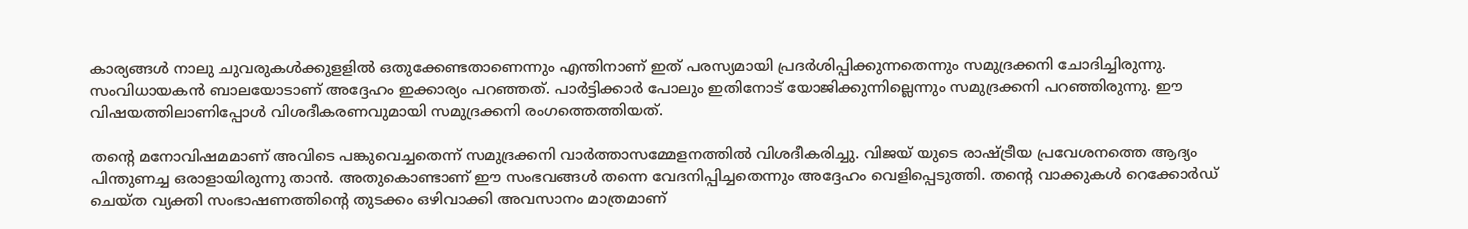കാര്യങ്ങള്‍ നാലു ചുവരുകള്‍ക്കുളളില്‍ ഒതുക്കേണ്ടതാണെന്നും എന്തിനാണ് ഇത് പരസ്യമായി പ്രദര്‍ശിപ്പിക്കുന്നതെന്നും സമുദ്രക്കനി ചോദിച്ചിരുന്നു. സംവിധായകന്‍ ബാലയോടാണ് അദ്ദേഹം ഇക്കാര്യം പറഞ്ഞത്. പാര്‍ട്ടിക്കാര്‍ പോലും ഇതിനോട് യോജിക്കുന്നില്ലെന്നും സമുദ്രക്കനി പറഞ്ഞിരുന്നു. ഈ വിഷയത്തിലാണിപ്പോള്‍ വിശദീകരണവുമായി സമുദ്രക്കനി രംഗത്തെത്തിയത്.

തന്റെ മനോവിഷമമാണ് അവിടെ പങ്കുവെച്ചതെന്ന് സമുദ്രക്കനി വാര്‍ത്താസമ്മേളനത്തില്‍ വിശദീകരിച്ചു. വിജയ് യുടെ രാഷ്ട്രീയ പ്രവേശനത്തെ ആദ്യം പിന്തുണച്ച ഒരാളായിരുന്നു താന്‍. അതുകൊണ്ടാണ് ഈ സംഭവങ്ങള്‍ തന്നെ വേദനിപ്പിച്ചതെന്നും അദ്ദേഹം വെളിപ്പെടുത്തി. തന്റെ വാക്കുകള്‍ റെക്കോര്‍ഡ് ചെയ്ത വ്യക്തി സംഭാഷണത്തിന്റെ തുടക്കം ഒഴിവാക്കി അവസാനം മാത്രമാണ്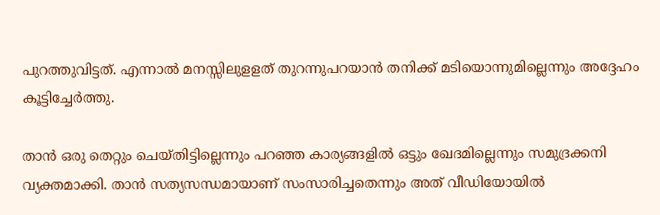പുറത്തുവിട്ടത്. എന്നാല്‍ മനസ്സിലുളളത് തുറന്നുപറയാന്‍ തനിക്ക് മടിയൊന്നുമില്ലെന്നും അദ്ദേഹം കൂട്ടിച്ചേര്‍ത്തു.

താന്‍ ഒരു തെറ്റും ചെയ്തിട്ടില്ലെന്നും പറഞ്ഞ കാര്യങ്ങളില്‍ ഒട്ടും ഖേദമില്ലെന്നും സമുദ്രക്കനി വ്യക്തമാക്കി. താന്‍ സത്യസന്ധമായാണ് സംസാരിച്ചതെന്നും അത് വീഡിയോയില്‍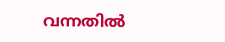വന്നതില്‍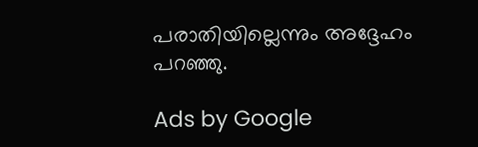പരാതിയില്ലെന്നും അദ്ദേഹം പറഞ്ഞു.

Ads by Google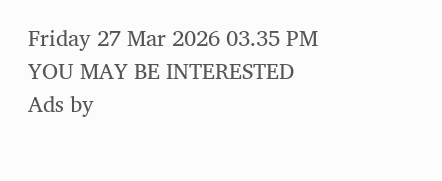Friday 27 Mar 2026 03.35 PM
YOU MAY BE INTERESTED
Ads by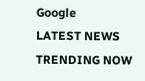Google
LATEST NEWS
TRENDING NOW